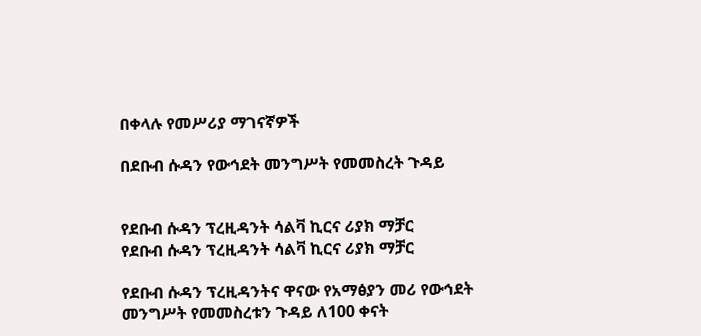በቀላሉ የመሥሪያ ማገናኛዎች

በደቡብ ሱዳን የውኅደት መንግሥት የመመስረት ጉዳይ


የደቡብ ሱዳን ፕረዚዳንት ሳልቫ ኪርና ሪያክ ማቻር
የደቡብ ሱዳን ፕረዚዳንት ሳልቫ ኪርና ሪያክ ማቻር

የደቡብ ሱዳን ፕረዚዳንትና ዋናው የአማፅያን መሪ የውኅደት መንግሥት የመመስረቱን ጉዳይ ለ100 ቀናት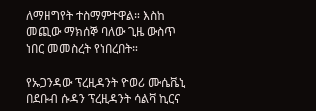ለማዘግየት ተስማምተዋል። እስከ መጪው ማክሰኞ ባለው ጊዜ ውስጥ ነበር መመስረት የነበረበት።

የኡጋንዳው ፕረዚዳንት ዮወሪ ሙሴቬኒ በደቡብ ሱዳን ፕረዚዳንት ሳልቫ ኪርና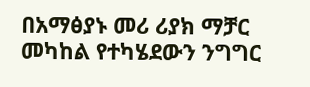በአማፅያኑ መሪ ሪያክ ማቻር መካከል የተካሄደውን ንግግር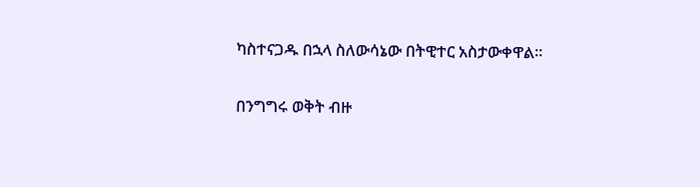ካስተናጋዱ በኋላ ስለውሳኔው በትዊተር አስታውቀዋል።

በንግግሩ ወቅት ብዙ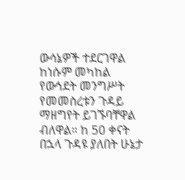ውሳኔዎች ተደርገዋል ከነሱም መካከል የውኅደት መንግሥት የመመስረቱን ጉዳይ ማዘግየት ይገኙባቸዋል ብለዋል። ከ 50 ቀናት በኋላ ጉዳዩ ያለበት ሁኔታ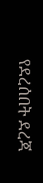የደረሰበት ደረጃ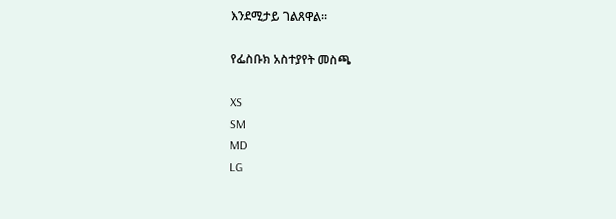እንደሚታይ ገልጸዋል።

የፌስቡክ አስተያየት መስጫ

XS
SM
MD
LG